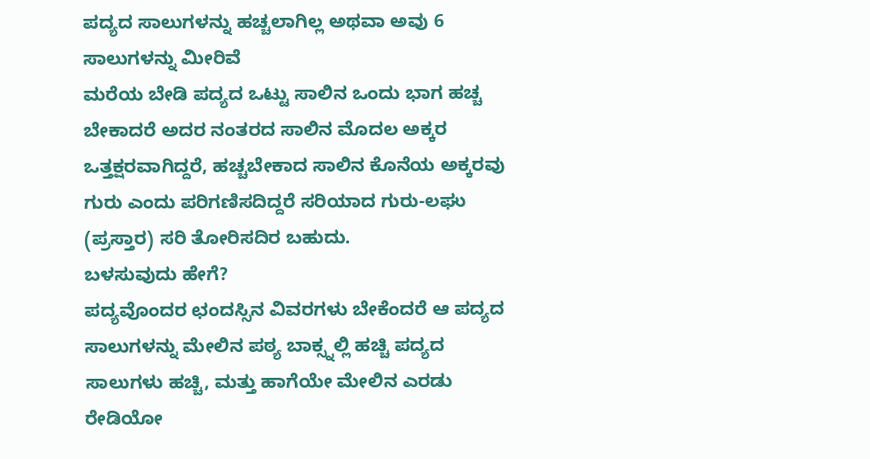ಪದ್ಯದ ಸಾಲುಗಳನ್ನು ಹಚ್ಚಲಾಗಿಲ್ಲ ಅಥವಾ ಅವು 6 ಸಾಲುಗಳನ್ನು ಮೀರಿವೆ
ಮರೆಯ ಬೇಡಿ ಪದ್ಯದ ಒಟ್ಟು ಸಾಲಿನ ಒಂದು ಭಾಗ ಹಚ್ಚ ಬೇಕಾದರೆ ಅದರ ನಂತರದ ಸಾಲಿನ ಮೊದಲ ಅಕ್ಕರ ಒತ್ತಕ್ಷರವಾಗಿದ್ದರೆ, ಹಚ್ಚಬೇಕಾದ ಸಾಲಿನ ಕೊನೆಯ ಅಕ್ಕರವು ಗುರು ಎಂದು ಪರಿಗಣಿಸದಿದ್ದರೆ ಸರಿಯಾದ ಗುರು-ಲಘು (ಪ್ರಸ್ತಾರ) ಸರಿ ತೋರಿಸದಿರ ಬಹುದು.
ಬಳಸುವುದು ಹೇಗೆ?
ಪದ್ಯವೊಂದರ ಛಂದಸ್ಸಿನ ವಿವರಗಳು ಬೇಕೆಂದರೆ ಆ ಪದ್ಯದ ಸಾಲುಗಳನ್ನು ಮೇಲಿನ ಪಠ್ಯ ಬಾಕ್ಸ್ನಲ್ಲಿ ಹಚ್ಚಿ ಪದ್ಯದ ಸಾಲುಗಳು ಹಚ್ಚಿ, ಮತ್ತು ಹಾಗೆಯೇ ಮೇಲಿನ ಎರಡು ರೇಡಿಯೋ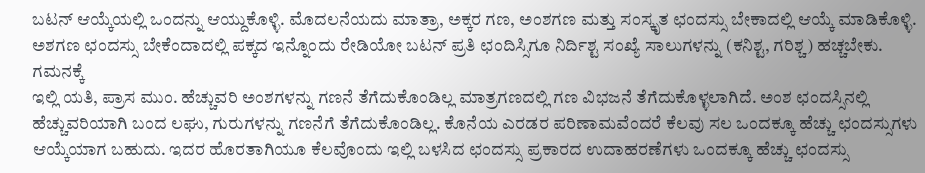ಬಟನ್ ಆಯ್ಕೆಯಲ್ಲಿ ಒಂದನ್ನು ಆಯ್ದುಕೊಳ್ಳಿ. ಮೊದಲನೆಯದು ಮಾತ್ರಾ, ಅಕ್ಕರ ಗಣ, ಅಂಶಗಣ ಮತ್ತು ಸಂಸ್ಕೃತ ಛಂದಸ್ಸು ಬೇಕಾದಲ್ಲಿ ಆಯ್ಕೆ ಮಾಡಿಕೊಳ್ಳಿ. ಅಶಗಣ ಛಂದಸ್ಸು ಬೇಕೆಂದಾದಲ್ಲಿ ಪಕ್ಕದ ಇನ್ನೊಂದು ರೇಡಿಯೋ ಬಟನ್ ಪ್ರತಿ ಛಂದಿಸ್ಸಿಗೂ ನಿರ್ದಿಶ್ಟ ಸಂಖ್ಯೆ ಸಾಲುಗಳನ್ನು (ಕನಿಶ್ಟ, ಗರಿಶ್ಚ) ಹಚ್ಚಬೇಕು.
ಗಮನಕ್ಕೆ
ಇಲ್ಲಿ ಯತಿ, ಪ್ರಾಸ ಮುಂ. ಹೆಚ್ಚುವರಿ ಅಂಶಗಳನ್ನು ಗಣನೆ ತೆಗೆದುಕೊಂಡಿಲ್ಲ ಮಾತ್ರಗಣದಲ್ಲಿ ಗಣ ವಿಭಜನೆ ತೆಗೆದುಕೊಳ್ಳಲಾಗಿದೆ. ಅಂಶ ಛಂದಸ್ಸಿನಲ್ಲಿ ಹೆಚ್ಚುವರಿಯಾಗಿ ಬಂದ ಲಘು, ಗುರುಗಳನ್ನು ಗಣನೆಗೆ ತೆಗೆದುಕೊಂಡಿಲ್ಲ. ಕೊನೆಯ ಎರಡರ ಪರಿಣಾಮವೆಂದರೆ ಕೆಲವು ಸಲ ಒಂದಕ್ಕೂ ಹೆಚ್ಚು ಛಂದಸ್ಸುಗಳು ಆಯ್ಕೆಯಾಗ ಬಹುದು. ಇದರ ಹೊರತಾಗಿಯೂ ಕೆಲವೊಂದು ಇಲ್ಲಿ ಬಳಸಿದ ಛಂದಸ್ಸು ಪ್ರಕಾರದ ಉದಾಹರಣೆಗಳು ಒಂದಕ್ಕೂ ಹೆಚ್ಚು ಛಂದಸ್ಸು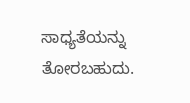ಸಾಧ್ಯತೆಯನ್ನು ತೋರಬಹುದು.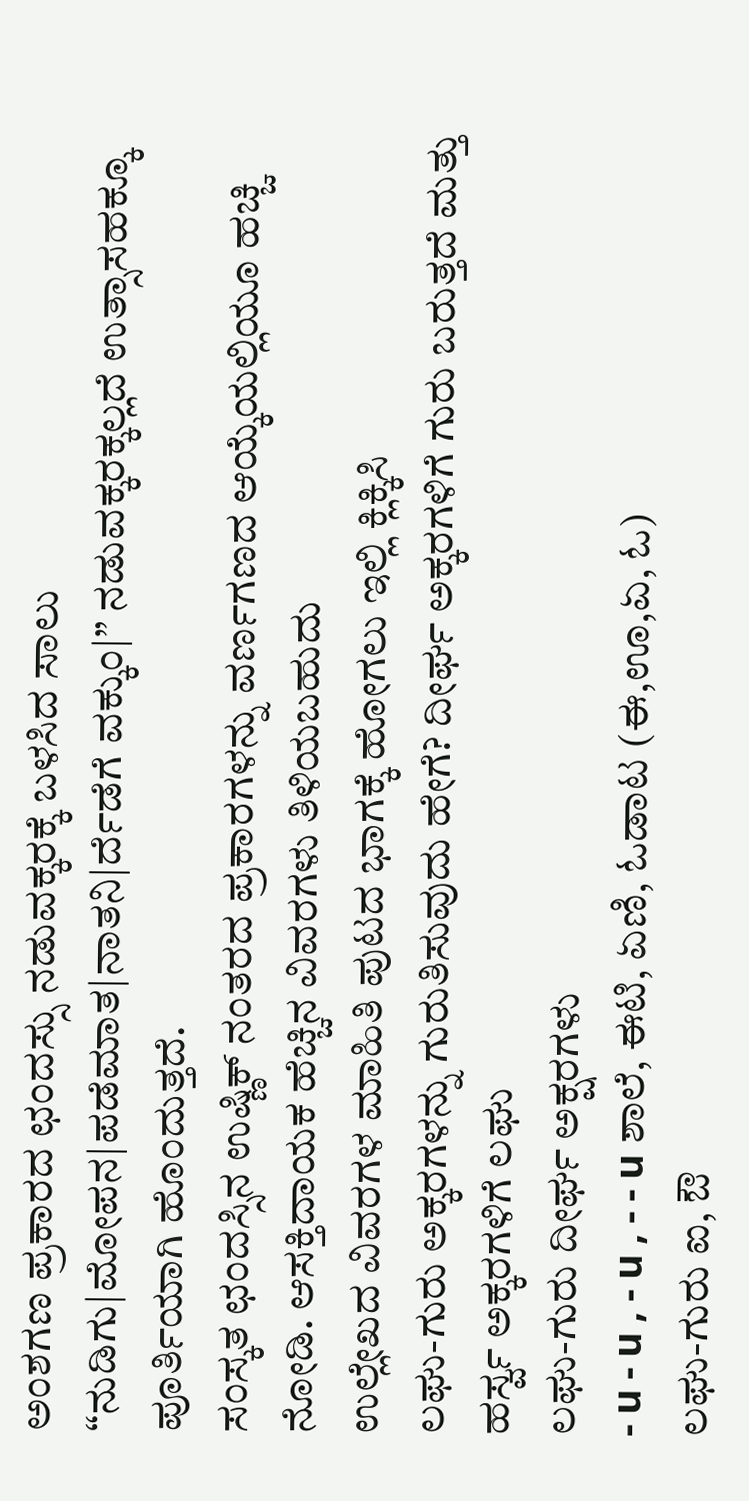ಅಂಶಗಣ ಪ್ರಕಾರದ ಛಂದಸ್ಸು ನಡುವಕ್ಕರಕ್ಕೆ ಬಳಸಿದ ಸಾಲು “ನುಡಿಗು|ಮೋಪನ|ಪಡೆಮಾತ|ನಾತನಿ|ರ್ದೆಡೆಗೆ ವಕ್ಕುಂ|” ನಡುವಕ್ಕರಕ್ಕಲ್ಲದೆ ಉತ್ಸಾಸಹಕ್ಕೂ ಪೂರ್ತಿಯಾಗಿ ಹೊಂದುತ್ತದೆ.
ಸಂಸ್ಕತ ಛಂದಸ್ಸಿನ ಉಷ್ಣಿಕ್ ನಂತರದ ಪ್ರಕಾರಗಳನ್ನು ವರ್ಣಗಣದ ಆಯ್ಕೆಯಲ್ಲಿಯೂ ಹಚ್ಚಿ ನೋಡಿ. ಆಸಕ್ತಿದಾಯಕ ಹೆಚ್ಚಿನ ವಿವರಗಳು ತಿಳಿಯಬಹುದು
ಉಲ್ಲೇಖದ ವಿವರಗಳ ಮಾಹಿತಿ ಪುಟದ ಭಾಗಕ್ಕೆ ಹೋಗಲು ಇಲ್ಲಿ ಕ್ಲಿಕ್ಕಿಸಿ
ಲಘು-ಗುರು ಅಕ್ಕರಗಳನ್ನು ಗುರುತಿಸುವುದು ಹೇಗೆ? ದೀರ್ಘ ಅಕ್ಕರಗಳಿಗೆ ಗುರು ಬರುತ್ತದೆ ಮತ್ತು ಹರ್ಸ್ವ ಅಕ್ಕರಗಳಿಗೆ ಲಘು
ಲಘು-ಗುರು ದೀರ್ಘ ಅಕ್ಷರಗಳು
- u - u , - u , - - u ಶಾಲೆ, ಈಟಿ, ಏಣಿ, ಓಡಾಟ (ಈ,ಊ,ಏ, ಓ)
ಲಘು-ಗುರು ಐ, ಔ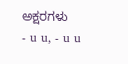ಅಕ್ಷರಗಳು
- u u, - u u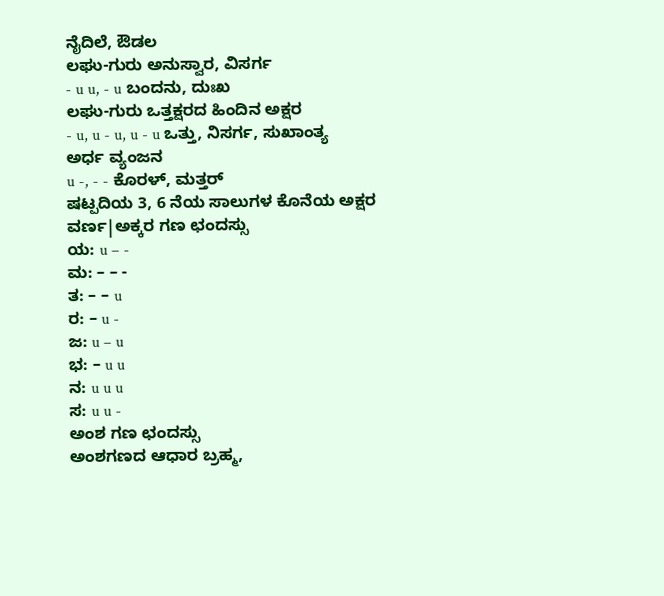ನೈದಿಲೆ, ಔಡಲ
ಲಘು-ಗುರು ಅನುಸ್ವಾರ, ವಿಸರ್ಗ
- u u, - u ಬಂದನು, ದುಃಖ
ಲಘು-ಗುರು ಒತ್ತಕ್ಷರದ ಹಿಂದಿನ ಅಕ್ಷರ
- u, u - u, u - u ಒತ್ತು, ನಿಸರ್ಗ, ಸುಖಾಂತ್ಯ
ಅರ್ಧ ವ್ಯಂಜನ
u -, - - ಕೊರಳ್, ಮತ್ತರ್
ಷಟ್ಪದಿಯ 3, 6 ನೆಯ ಸಾಲುಗಳ ಕೊನೆಯ ಅಕ್ಷರ
ವರ್ಣ|ಅಕ್ಕರ ಗಣ ಛಂದಸ್ಸು
ಯ: u – -
ಮ: – – -
ತ: – – u
ರ: – u -
ಜ: u – u
ಭ: – u u
ನ: u u u
ಸ: u u -
ಅಂಶ ಗಣ ಛಂದಸ್ಸು
ಅಂಶಗಣದ ಆಧಾರ ಬ್ರಹ್ಮ,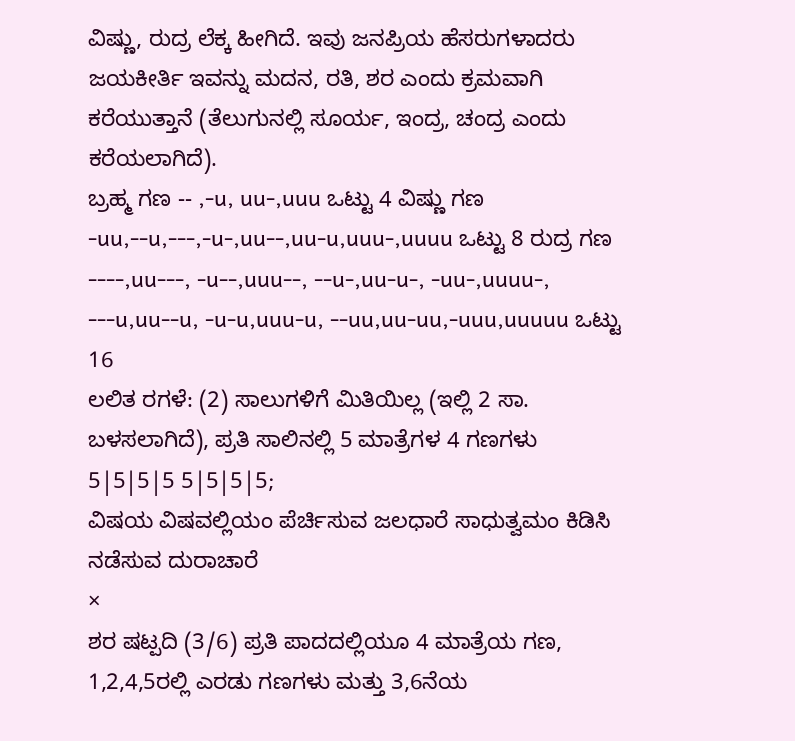ವಿಷ್ಣು, ರುದ್ರ ಲೆಕ್ಕ ಹೀಗಿದೆ. ಇವು ಜನಪ್ರಿಯ ಹೆಸರುಗಳಾದರು ಜಯಕೀರ್ತಿ ಇವನ್ನು ಮದನ, ರತಿ, ಶರ ಎಂದು ಕ್ರಮವಾಗಿ ಕರೆಯುತ್ತಾನೆ (ತೆಲುಗುನಲ್ಲಿ ಸೂರ್ಯ, ಇಂದ್ರ, ಚಂದ್ರ ಎಂದು ಕರೆಯಲಾಗಿದೆ).
ಬ್ರಹ್ಮ ಗಣ -- ,-u, uu-,uuu ಒಟ್ಟು 4 ವಿಷ್ಣು ಗಣ -uu,--u,---,-u-,uu--,uu-u,uuu-,uuuu ಒಟ್ಟು 8 ರುದ್ರ ಗಣ ----,uu---, -u--,uuu--, --u-,uu-u-, -uu-,uuuu-, ---u,uu--u, -u-u,uuu-u, --uu,uu-uu,-uuu,uuuuu ಒಟ್ಟು 16
ಲಲಿತ ರಗಳೆ: (2) ಸಾಲುಗಳಿಗೆ ಮಿತಿಯಿಲ್ಲ (ಇಲ್ಲಿ 2 ಸಾ. ಬಳಸಲಾಗಿದೆ), ಪ್ರತಿ ಸಾಲಿನಲ್ಲಿ 5 ಮಾತ್ರೆಗಳ 4 ಗಣಗಳು
5|5|5|5 5|5|5|5;
ವಿಷಯ ವಿಷವಲ್ಲಿಯಂ ಪೆರ್ಚಿಸುವ ಜಲಧಾರೆ ಸಾಧುತ್ವಮಂ ಕಿಡಿಸಿ ನಡೆಸುವ ದುರಾಚಾರೆ
×
ಶರ ಷಟ್ಪದಿ (3/6) ಪ್ರತಿ ಪಾದದಲ್ಲಿಯೂ 4 ಮಾತ್ರೆಯ ಗಣ, 1,2,4,5ರಲ್ಲಿ ಎರಡು ಗಣಗಳು ಮತ್ತು 3,6ನೆಯ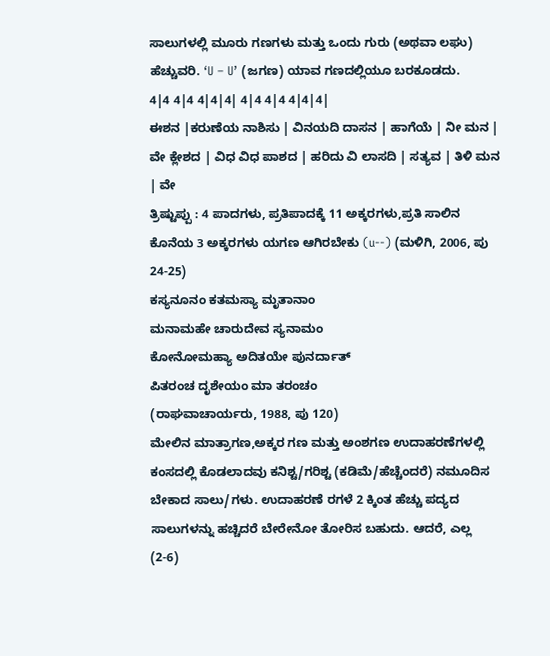ಸಾಲುಗಳಲ್ಲಿ ಮೂರು ಗಣಗಳು ಮತ್ತು ಒಂದು ಗುರು (ಅಥವಾ ಲಘು) ಹೆಚ್ಚುವರಿ. ‘U – U’ (ಜಗಣ) ಯಾವ ಗಣದಲ್ಲಿಯೂ ಬರಕೂಡದು.
4|4 4|4 4|4|4| 4|4 4|4 4|4|4|
ಈಶನ |ಕರುಣೆಯ ನಾಶಿಸು | ವಿನಯದಿ ದಾಸನ | ಹಾಗೆಯೆ | ನೀ ಮನ | ವೇ ಕ್ಲೇಶದ | ವಿಧ ವಿಧ ಪಾಶದ | ಹರಿದು ವಿ ಲಾಸದಿ | ಸತ್ಯವ | ತಿಳಿ ಮನ | ವೇ
ತ್ರಿಷ್ಟುಪ್ಪು : 4 ಪಾದಗಳು, ಪ್ರತಿಪಾದಕ್ಕೆ 11 ಅಕ್ಕರಗಳು,ಪ್ರತಿ ಸಾಲಿನ ಕೊನೆಯ 3 ಅಕ್ಕರಗಳು ಯಗಣ ಆಗಿರಬೇಕು (u--) (ಮಳಿಗಿ, 2006, ಪು 24-25)
ಕಸ್ಯನೂನಂ ಕತಮಸ್ಯಾ ಮೃತಾನಾಂ
ಮನಾಮಹೇ ಚಾರುದೇವ ಸ್ಯನಾಮಂ
ಕೋನೋಮಹ್ಯಾ ಅದಿತಯೇ ಪುನರ್ದಾತ್
ಪಿತರಂಚ ದೃಶೇಯಂ ಮಾ ತರಂಚಂ
(ರಾಘವಾಚಾರ್ಯರು, 1988, ಪು 120)
ಮೇಲಿನ ಮಾತ್ರಾಗಣ,ಅಕ್ಕರ ಗಣ ಮತ್ತು ಅಂಶಗಣ ಉದಾಹರಣೆಗಳಲ್ಲಿ ಕಂಸದಲ್ಲಿ ಕೊಡಲಾದವು ಕನಿಶ್ಟ/ಗರಿಶ್ಟ (ಕಡಿಮೆ/ಹೆಚ್ಚೆಂದರೆ) ನಮೂದಿಸ ಬೇಕಾದ ಸಾಲು/ಗಳು. ಉದಾಹರಣೆ ರಗಳೆ 2 ಕ್ಕಿಂತ ಹೆಚ್ಚು ಪದ್ಯದ ಸಾಲುಗಳನ್ನು ಹಚ್ಚಿದರೆ ಬೇರೇನೋ ತೋರಿಸ ಬಹುದು. ಆದರೆ, ಎಲ್ಲ (2-6)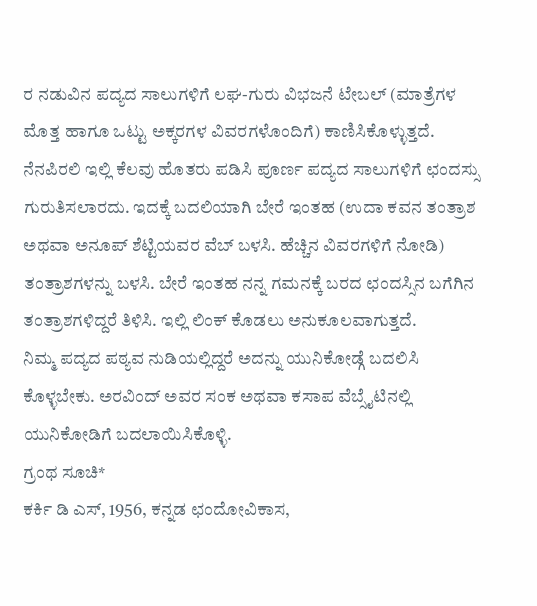ರ ನಡುವಿನ ಪದ್ಯದ ಸಾಲುಗಳಿಗೆ ಲಘ-ಗುರು ವಿಭಜನೆ ಟೇಬಲ್ (ಮಾತ್ರೆಗಳ ಮೊತ್ತ ಹಾಗೂ ಒಟ್ಟು ಅಕ್ಕರಗಳ ವಿವರಗಳೊಂದಿಗೆ) ಕಾಣಿಸಿಕೊಳ್ಳುತ್ತದೆ. ನೆನಪಿರಲಿ ಇಲ್ಲಿ ಕೆಲವು ಹೊತರು ಪಡಿಸಿ ಪೂರ್ಣ ಪದ್ಯದ ಸಾಲುಗಳಿಗೆ ಛಂದಸ್ಸು ಗುರುತಿಸಲಾರದು. ಇದಕ್ಕೆ ಬದಲಿಯಾಗಿ ಬೇರೆ ಇಂತಹ (ಉದಾ ಕವನ ತಂತ್ರಾಶ ಅಥವಾ ಅನೂಪ್ ಶೆಟ್ಟಿಯವರ ವೆಬ್ ಬಳಸಿ. ಹೆಚ್ಚಿನ ವಿವರಗಳಿಗೆ ನೋಡಿ) ತಂತ್ರಾಶಗಳನ್ನು ಬಳಸಿ. ಬೇರೆ ಇಂತಹ ನನ್ನ ಗಮನಕ್ಕೆ ಬರದ ಛಂದಸ್ಸಿನ ಬಗೆಗಿನ ತಂತ್ರಾಶಗಳಿದ್ದರೆ ತಿಳಿಸಿ. ಇಲ್ಲಿ ಲಿಂಕ್ ಕೊಡಲು ಅನುಕೂಲವಾಗುತ್ತದೆ.
ನಿಮ್ಮ ಪದ್ಯದ ಪಠ್ಯವ ನುಡಿಯಲ್ಲಿದ್ದರೆ ಅದನ್ನು ಯುನಿಕೋಡ್ಗೆ ಬದಲಿಸಿ ಕೊಳ್ಳಬೇಕು. ಅರವಿಂದ್ ಅವರ ಸಂಕ ಅಥವಾ ಕಸಾಪ ವೆಬ್ಸೈಟಿನಲ್ಲಿ ಯುನಿಕೋಡಿಗೆ ಬದಲಾಯಿಸಿಕೊಳ್ಳಿ.
ಗ್ರಂಥ ಸೂಚಿ*
ಕರ್ಕಿ ಡಿ ಎಸ್, 1956, ಕನ್ನಡ ಛಂದೋವಿಕಾಸ,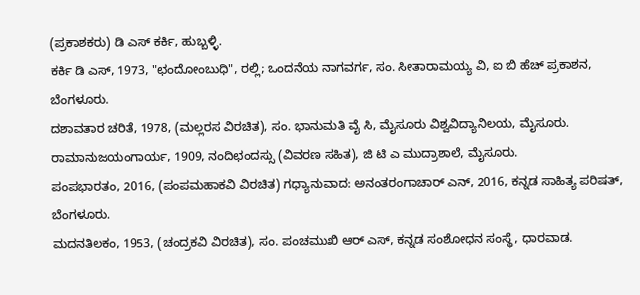(ಪ್ರಕಾಶಕರು) ಡಿ ಎಸ್ ಕರ್ಕಿ, ಹುಬ್ಬಳ್ಳಿ.
ಕರ್ಕಿ ಡಿ ಎಸ್, 1973, "ಛಂದೋಂಬುಧಿ", ರಲ್ಲಿ; ಒಂದನೆಯ ನಾಗವರ್ಗ, ಸಂ. ಸೀತಾರಾಮಯ್ಯ ವಿ, ಐ ಬಿ ಹೆಚ್ ಪ್ರಕಾಶನ, ಬೆಂಗಳೂರು.
ದಶಾವತಾರ ಚರಿತೆ, 1978, (ಮಲ್ಲರಸ ವಿರಚಿತ), ಸಂ. ಭಾನುಮತಿ ವೈ ಸಿ, ಮೈಸೂರು ವಿಶ್ವವಿದ್ಯಾನಿಲಯ, ಮೈಸೂರು.
ರಾಮಾನುಜಯಂಗಾರ್ಯ, 1909, ನಂದಿಛಂದಸ್ಸು (ವಿವರಣ ಸಹಿತ), ಜಿ ಟಿ ಎ ಮುದ್ರಾಶಾಲೆ, ಮೈಸೂರು.
ಪಂಪಭಾರತಂ, 2016, (ಪಂಪಮಹಾಕವಿ ವಿರಚಿತ) ಗಧ್ಯಾನುವಾದ: ಅನಂತರಂಗಾಚಾರ್ ಎನ್, 2016, ಕನ್ನಡ ಸಾಹಿತ್ಯ ಪರಿಷತ್, ಬೆಂಗಳೂರು.
ಮದನತಿಲಕಂ, 1953, (ಚಂದ್ರಕವಿ ವಿರಚಿತ), ಸಂ. ಪಂಚಮುಖಿ ಆರ್ ಎಸ್, ಕನ್ನಡ ಸಂಶೋಧನ ಸಂಸ್ಥೆ, ಧಾರವಾಡ.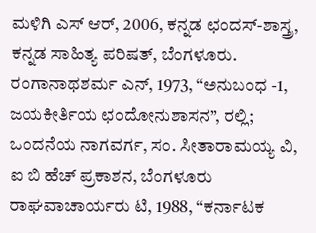ಮಳಿಗಿ ಎಸ್ ಆರ್, 2006, ಕನ್ನಡ ಛಂದಸ್-ಶಾಸ್ತ್ರ, ಕನ್ನಡ ಸಾಹಿತ್ಯ ಪರಿಷತ್, ಬೆಂಗಳೂರು.
ರಂಗಾನಾಥಶರ್ಮ ಎನ್, 1973, “ಅನುಬಂಧ -1, ಜಯಕೀರ್ತಿಯ ಛಂದೋನುಶಾಸನ”, ರಲ್ಲಿ; ಒಂದನೆಯ ನಾಗವರ್ಗ, ಸಂ. ಸೀತಾರಾಮಯ್ಯ ವಿ, ಐ ಬಿ ಹೆಚ್ ಪ್ರಕಾಶನ, ಬೆಂಗಳೂರು
ರಾಘವಾಚಾರ್ಯರು ಟಿ, 1988, “ಕರ್ನಾಟಕ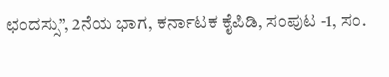ಛಂದಸ್ಸು”, 2ನೆಯ ಭಾಗ, ಕರ್ನಾಟಕ ಕೈಪಿಡಿ, ಸಂಪುಟ -1, ಸಂ.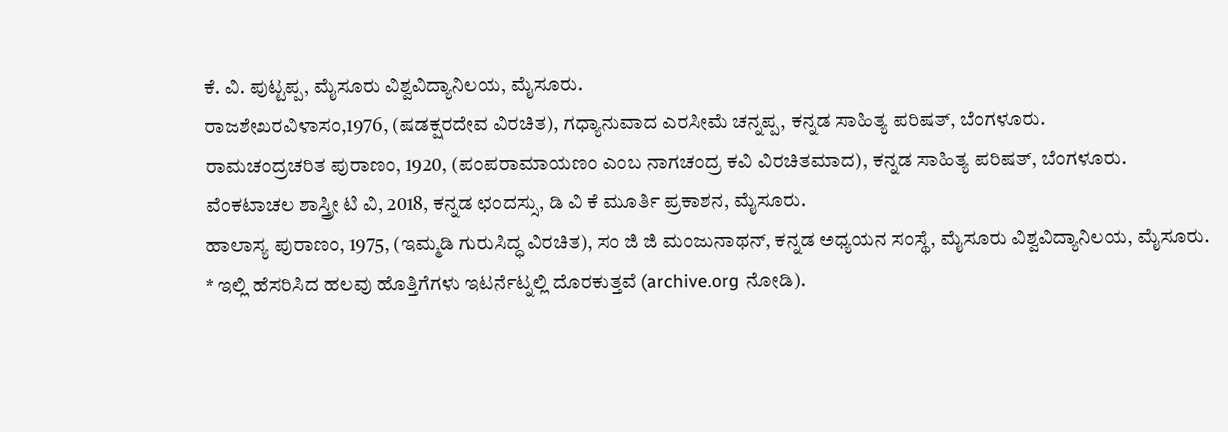ಕೆ. ವಿ. ಪುಟ್ಟಪ್ಪ, ಮೈಸೂರು ವಿಶ್ವವಿದ್ಯಾನಿಲಯ, ಮೈಸೂರು.
ರಾಜಶೇಖರವಿಳಾಸಂ,1976, (ಷಡಕ್ಷರದೇವ ವಿರಚಿತ), ಗಧ್ಯಾನುವಾದ ಎರಸೀಮೆ ಚನ್ನಪ್ಪ, ಕನ್ನಡ ಸಾಹಿತ್ಯ ಪರಿಷತ್, ಬೆಂಗಳೂರು.
ರಾಮಚಂದ್ರಚರಿತ ಪುರಾಣಂ, 1920, (ಪಂಪರಾಮಾಯಣಂ ಎಂಬ ನಾಗಚಂದ್ರ ಕವಿ ವಿರಚಿತಮಾದ), ಕನ್ನಡ ಸಾಹಿತ್ಯ ಪರಿಷತ್, ಬೆಂಗಳೂರು.
ವೆಂಕಟಾಚಲ ಶಾಸ್ತ್ರೀ ಟಿ ವಿ, 2018, ಕನ್ನಡ ಛಂದಸ್ಸು, ಡಿ ವಿ ಕೆ ಮೂರ್ತಿ ಪ್ರಕಾಶನ, ಮೈಸೂರು.
ಹಾಲಾಸ್ಯ ಪುರಾಣಂ, 1975, (ಇಮ್ಮಡಿ ಗುರುಸಿದ್ಧ ವಿರಚಿತ), ಸಂ ಜಿ ಜಿ ಮಂಜುನಾಥನ್, ಕನ್ನಡ ಅಧ್ಯಯನ ಸಂಸ್ಥೆ, ಮೈಸೂರು ವಿಶ್ವವಿದ್ಯಾನಿಲಯ, ಮೈಸೂರು.
* ಇಲ್ಲಿ ಹೆಸರಿಸಿದ ಹಲವು ಹೊತ್ತಿಗೆಗಳು ಇಟರ್ನೆಟ್ನಲ್ಲಿ ದೊರಕುತ್ತವೆ (archive.org ನೋಡಿ).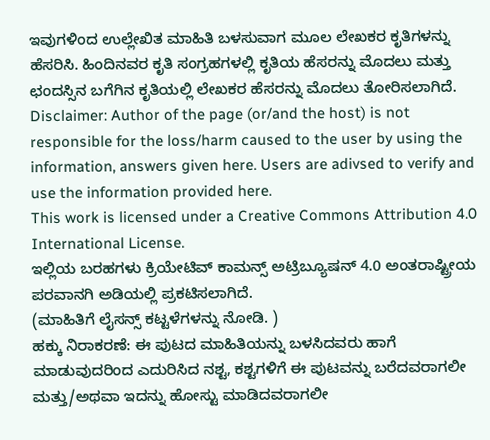ಇವುಗಳಿಂದ ಉಲ್ಲೇಖಿತ ಮಾಹಿತಿ ಬಳಸುವಾಗ ಮೂಲ ಲೇಖಕರ ಕೃತಿಗಳನ್ನು ಹೆಸರಿಸಿ. ಹಿಂದಿನವರ ಕೃತಿ ಸಂಗ್ರಹಗಳಲ್ಲಿ ಕೃತಿಯ ಹೆಸರನ್ನು ಮೊದಲು ಮತ್ತು ಛಂದಸ್ಸಿನ ಬಗೆಗಿನ ಕೃತಿಯಲ್ಲಿ ಲೇಖಕರ ಹೆಸರನ್ನು ಮೊದಲು ತೋರಿಸಲಾಗಿದೆ.
Disclaimer: Author of the page (or/and the host) is not responsible for the loss/harm caused to the user by using the information, answers given here. Users are adivsed to verify and use the information provided here.
This work is licensed under a Creative Commons Attribution 4.0 International License.
ಇಲ್ಲಿಯ ಬರಹಗಳು ಕ್ರಿಯೇಟಿವ್ ಕಾಮನ್ಸ್ ಅಟ್ರಿಬ್ಯೂಷನ್ 4.0 ಅಂತರಾಷ್ಟ್ರೀಯ ಪರವಾನಗಿ ಅಡಿಯಲ್ಲಿ ಪ್ರಕಟಿಸಲಾಗಿದೆ.
(ಮಾಹಿತಿಗೆ ಲೈಸನ್ಸ್ ಕಟ್ಟಳೆಗಳನ್ನು ನೋಡಿ. )
ಹಕ್ಕು ನಿರಾಕರಣೆ: ಈ ಪುಟದ ಮಾಹಿತಿಯನ್ನು ಬಳಸಿದವರು ಹಾಗೆ ಮಾಡುವುದರಿಂದ ಎದುರಿಸಿದ ನಶ್ಟ, ಕಶ್ಟಗಳಿಗೆ ಈ ಪುಟವನ್ನು ಬರೆದವರಾಗಲೀ ಮತ್ತು/ಅಥವಾ ಇದನ್ನು ಹೋಸ್ಟು ಮಾಡಿದವರಾಗಲೀ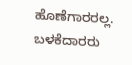ಹೊಣೆಗಾರರಲ್ಲ. ಬಳಕೆದಾರರು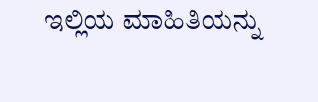ಇಲ್ಲಿಯ ಮಾಹಿತಿಯನ್ನು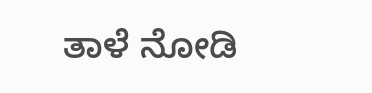ತಾಳೆ ನೋಡಿ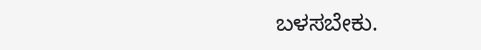ಬಳಸಬೇಕು.